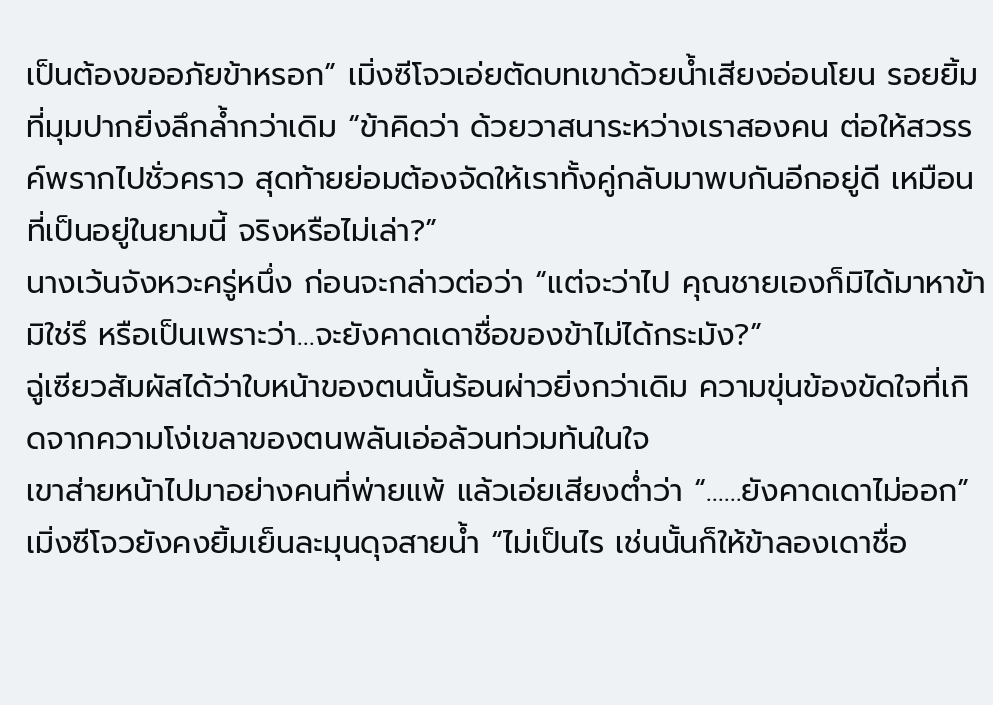เป็นต้องขออภัยข้าหรอก” เมิ่งซีโจวเอ่ยตัดบทเขาด้วยน้ำเสียงอ่อนโยน รอยยิ้มที่มุมปากยิ่งลึกล้ำกว่าเดิม “ข้าคิดว่า ด้วยวาสนาระหว่างเราสองคน ต่อให้สวรรค์พรากไปชั่วคราว สุดท้ายย่อมต้องจัดให้เราทั้งคู่กลับมาพบกันอีกอยู่ดี เหมือนที่เป็นอยู่ในยามนี้ จริงหรือไม่เล่า?”
นางเว้นจังหวะครู่หนึ่ง ก่อนจะกล่าวต่อว่า “แต่จะว่าไป คุณชายเองก็มิได้มาหาข้ามิใช่รึ หรือเป็นเพราะว่า…จะยังคาดเดาชื่อของข้าไม่ได้กระมัง?”
ฉู่เซียวสัมผัสได้ว่าใบหน้าของตนนั้นร้อนผ่าวยิ่งกว่าเดิม ความขุ่นข้องขัดใจที่เกิดจากความโง่เขลาของตนพลันเอ่อล้วนท่วมท้นในใจ
เขาส่ายหน้าไปมาอย่างคนที่พ่ายแพ้ แล้วเอ่ยเสียงต่ำว่า “……ยังคาดเดาไม่ออก”
เมิ่งซีโจวยังคงยิ้มเย็นละมุนดุจสายน้ำ “ไม่เป็นไร เช่นนั้นก็ให้ข้าลองเดาชื่อ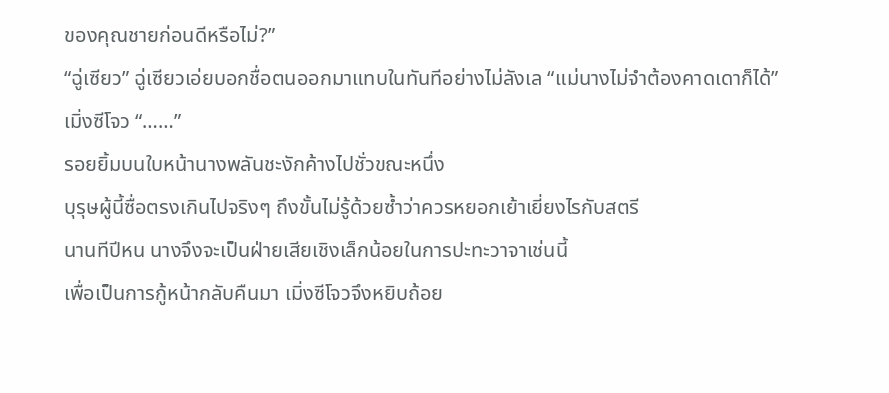ของคุณชายก่อนดีหรือไม่?”
“ฉู่เซียว” ฉู่เซียวเอ่ยบอกชื่อตนออกมาแทบในทันทีอย่างไม่ลังเล “แม่นางไม่จำต้องคาดเดาก็ได้”
เมิ่งซีโจว “……”
รอยยิ้มบนใบหน้านางพลันชะงักค้างไปชั่วขณะหนึ่ง
บุรุษผู้นี้ซื่อตรงเกินไปจริงๆ ถึงขั้นไม่รู้ด้วยซ้ำว่าควรหยอกเย้าเยี่ยงไรกับสตรี
นานทีปีหน นางจึงจะเป็นฝ่ายเสียเชิงเล็กน้อยในการปะทะวาจาเช่นนี้
เพื่อเป็นการกู้หน้ากลับคืนมา เมิ่งซีโจวจึงหยิบถ้อย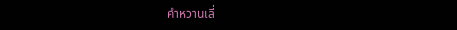คำหวานเลี่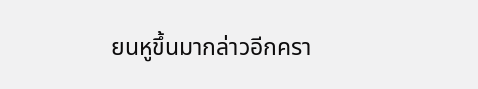ยนหูขึ้นมากล่าวอีกครา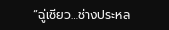“ฉู่เซียว…ช่างประหล